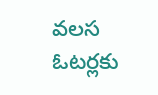వలస ఓటర్లకు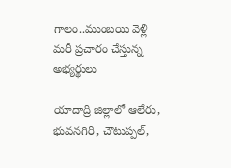గాలం..ముంబయి వెళ్లి మరీ ప్రచారం చేస్తున్న అభ్యర్థులు

యాదాద్రి జిల్లాలో ఆలేరు, భువనగిరి, చౌటుప్పల్,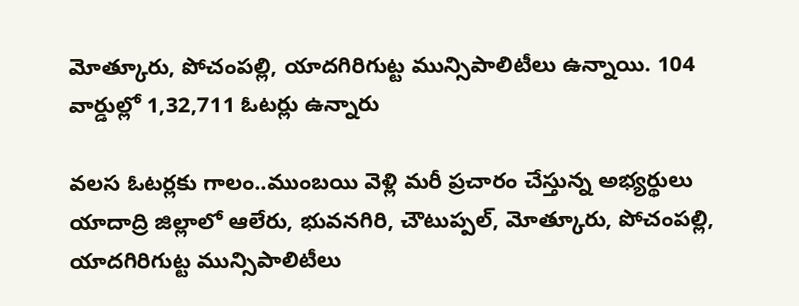మోత్కూరు, పోచంపల్లి, యాదగిరిగుట్ట మున్సిపాలిటీలు ఉన్నాయి. 104 వార్డుల్లో 1,32,711 ఓటర్లు ఉన్నారు

వలస ఓటర్లకు గాలం..ముంబయి వెళ్లి మరీ ప్రచారం చేస్తున్న అభ్యర్థులు
యాదాద్రి జిల్లాలో ఆలేరు, భువనగిరి, చౌటుప్పల్, మోత్కూరు, పోచంపల్లి, యాదగిరిగుట్ట మున్సిపాలిటీలు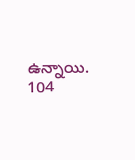ఉన్నాయి. 104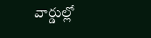వార్డుల్లో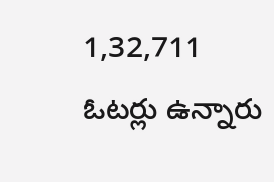1,32,711 ఓటర్లు ఉన్నారు